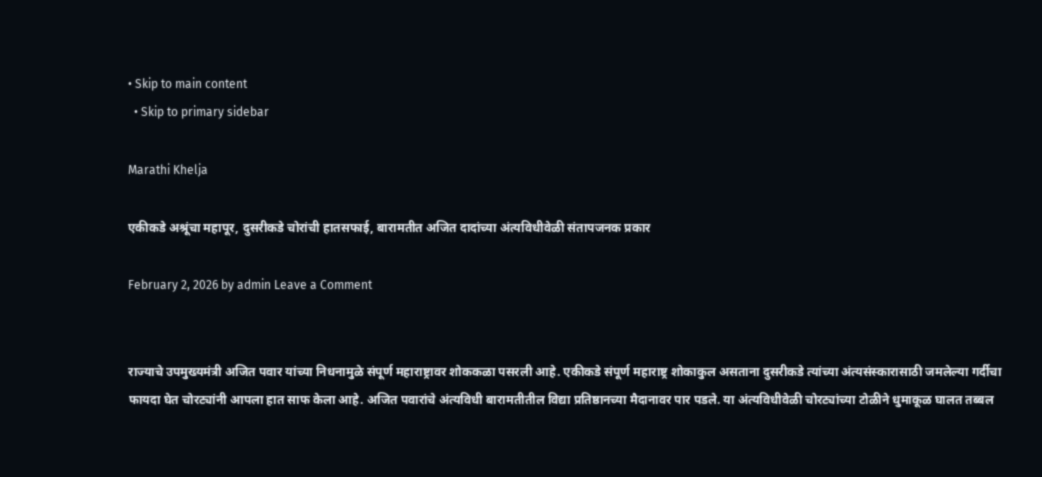• Skip to main content
  • Skip to primary sidebar

Marathi Khelja

एकीकडे अश्रूंचा महापूर, दुसरीकडे चोरांची हातसफाई, बारामतीत अजित दादांच्या अंत्यविधीवेळी संतापजनक प्रकार

February 2, 2026 by admin Leave a Comment


राज्याचे उपमुख्यमंत्री अजित पवार यांच्या निधनामुळे संपूर्ण महाराष्ट्रावर शोककळा पसरली आहे. एकीकडे संपूर्ण महाराष्ट्र शोकाकुल असताना दुसरीकडे त्यांच्या अंत्यसंस्कारासाठी जमलेल्या गर्दीचा फायदा घेत चोरट्यांनी आपला हात साफ केला आहे. अजित पवारांचे अंत्यविधी बारामतीतील विद्या प्रतिष्ठानच्या मैदानावर पार पडले. या अंत्यविधीवेळी चोरट्यांच्या टोळीने धुमाकूळ घालत तब्बल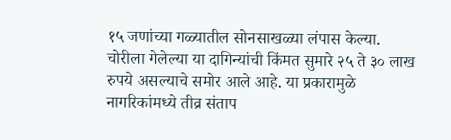१५ जणांच्या गळ्यातील सोनसाखळ्या लंपास केल्या. चोरीला गेलेल्या या दागिन्यांची किंमत सुमारे २५ ते ३० लाख रुपये असल्याचे समोर आले आहे. या प्रकारामुळे नागरिकांमध्ये तीव्र संताप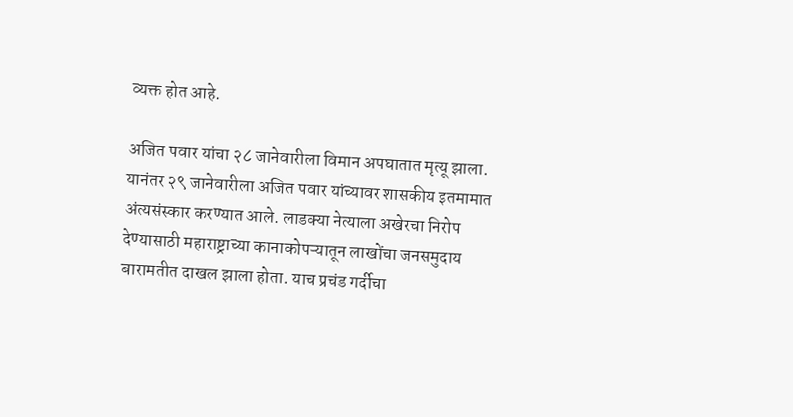व्यक्त होत आहे.

अजित पवार यांचा २८ जानेवारीला विमान अपघातात मृत्यू झाला. यानंतर २९ जानेवारीला अजित पवार यांच्यावर शासकीय इतमामात अंत्यसंस्कार करण्यात आले. लाडक्या नेत्याला अखेरचा निरोप देण्यासाठी महाराष्ट्राच्या कानाकोपऱ्यातून लाखोंचा जनसमुदाय बारामतीत दाखल झाला होता. याच प्रचंड गर्दीचा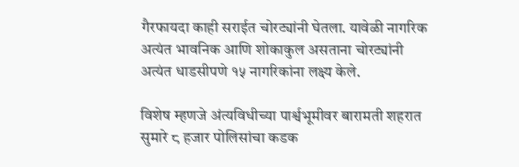गैरफायदा काही सराईत चोरट्यांनी घेतला. यावेळी नागरिक अत्यंत भावनिक आणि शोकाकुल असताना चोरट्यांनी अत्यंत धाडसीपणे १५ नागरिकांना लक्ष्य केले.

विशेष म्हणजे अंत्यविधीच्या पार्श्वभूमीवर बारामती शहरात सुमारे ८ हजार पोलिसांचा कडक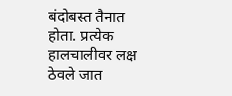बंदोबस्त तैनात होता. प्रत्येक हालचालीवर लक्ष ठेवले जात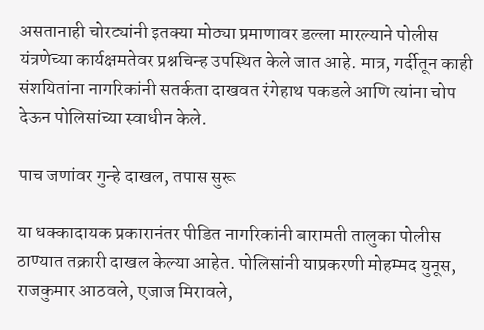असतानाही चोरट्यांनी इतक्या मोठ्या प्रमाणावर डल्ला मारल्याने पोलीस यंत्रणेच्या कार्यक्षमतेवर प्रश्नचिन्ह उपस्थित केले जात आहे. मात्र, गर्दीतून काही संशयितांना नागरिकांनी सतर्कता दाखवत रंगेहाथ पकडले आणि त्यांना चोप देऊन पोलिसांच्या स्वाधीन केले.

पाच जणांवर गुन्हे दाखल, तपास सुरू

या धक्कादायक प्रकारानंतर पीडित नागरिकांनी बारामती तालुका पोलीस ठाण्यात तक्रारी दाखल केल्या आहेत. पोलिसांनी याप्रकरणी मोहम्मद युनूस, राजकुमार आठवले, एजाज मिरावले,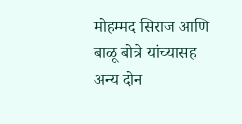मोहम्मद सिराज आणि बाळू बोत्रे यांच्यासह अन्य दोन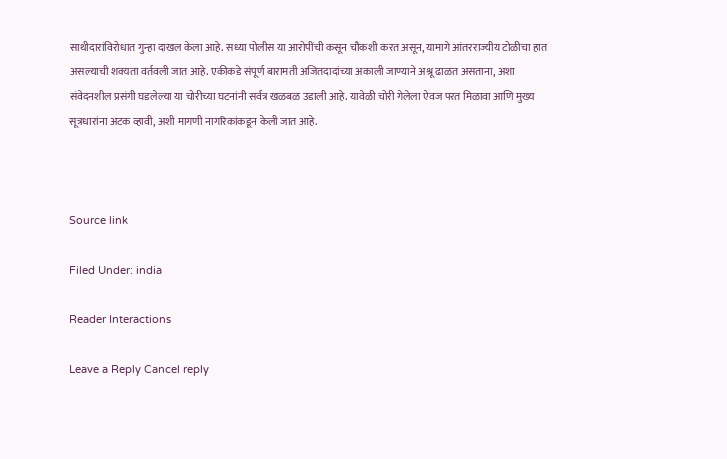साथीदारांविरोधात गुन्हा दाखल केला आहे. सध्या पोलीस या आरोपींची कसून चौकशी करत असून, यामागे आंतरराज्यीय टोळीचा हात असल्याची शक्यता वर्तवली जात आहे. एकीकडे संपूर्ण बारामती अजितदादांच्या अकाली जाण्याने अश्रू ढाळत असताना, अशा संवेदनशील प्रसंगी घडलेल्या या चोरीच्या घटनांनी सर्वत्र खळबळ उडाली आहे. यावेळी चोरी गेलेला ऐवज परत मिळावा आणि मुख्य सूत्रधारांना अटक व्हावी, अशी मागणी नागरिकांकडून केली जात आहे.



Source link

Filed Under: india

Reader Interactions

Leave a Reply Cancel reply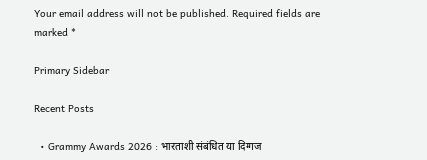Your email address will not be published. Required fields are marked *

Primary Sidebar

Recent Posts

  • Grammy Awards 2026 : भारताशी संबंधित या दिग्गज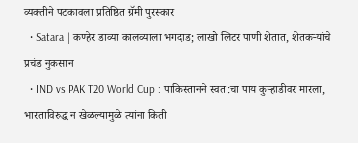व्यक्तीने पटकावला प्रतिष्ठित ग्रॅमी पुरस्कार
  • Satara | कण्हेर डाव्या कालव्याला भगदाड; लाखो लिटर पाणी शेतात, शेतकऱ्यांचे प्रचंड नुकसान
  • IND vs PAK T20 World Cup : पाकिस्तानने स्वत:चा पाय कुऱ्हाडीवर मारला, भारताविरुद्ध न खेळल्यामुळे त्यांना किती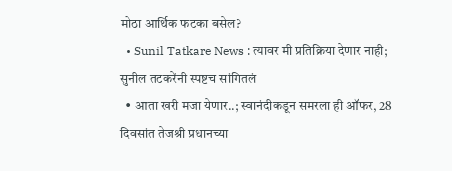मोठा आर्थिक फटका बसेल?
  • Sunil Tatkare News : त्यावर मी प्रतिक्रिया देणार नाही; सुनील तटकरेंनी स्पष्टच सांगितलं
  • आता खरी मजा येणार..; स्वानंदीकडून समरला ही ऑफर, 28 दिवसांत तेजश्री प्रधानच्या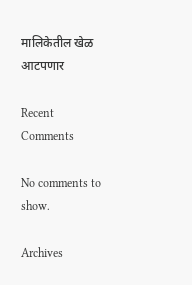मालिकेतील खेळ आटपणार

Recent Comments

No comments to show.

Archives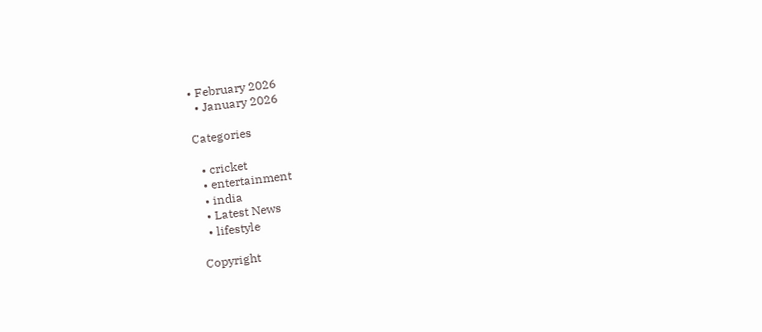• February 2026
  • January 2026

Categories

  • cricket
  • entertainment
  • india
  • Latest News
  • lifestyle

Copyright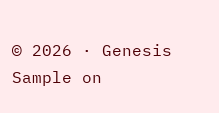© 2026 · Genesis Sample on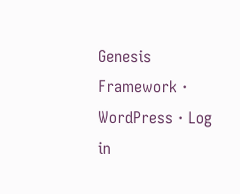Genesis Framework · WordPress · Log in